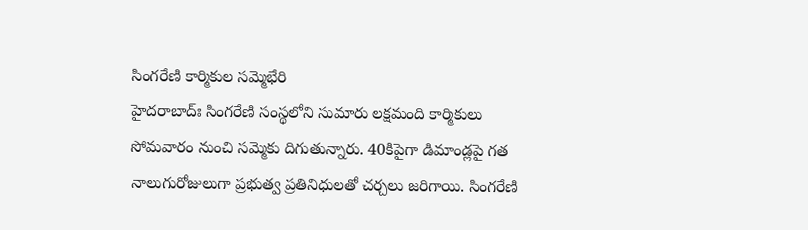సింగరేణి కార్మికుల సమ్మెభేరి
హైదరాబాద్ః సింగరేణి సంస్థలోని సుమారు లక్షమంది కార్మికులు సోమవారం నుంచి సమ్మెకు దిగుతున్నారు. 40కిపైగా డిమాండ్లపై గత నాలుగురోజులుగా ప్రభుత్వ ప్రతినిధులతో చర్చలు జరిగాయి. సింగరేణి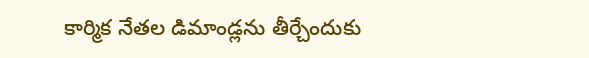కార్మిక నేతల డిమాండ్లను తీర్చేందుకు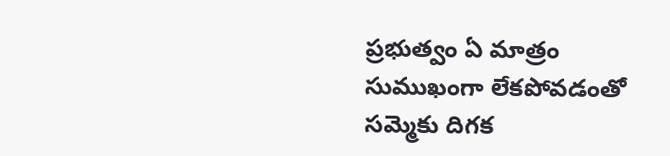ప్రభుత్వం ఏ మాత్రం సుముఖంగా లేకపోవడంతో సమ్మెకు దిగక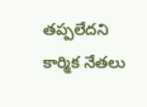తప్పలేదని కార్మిక నేతలు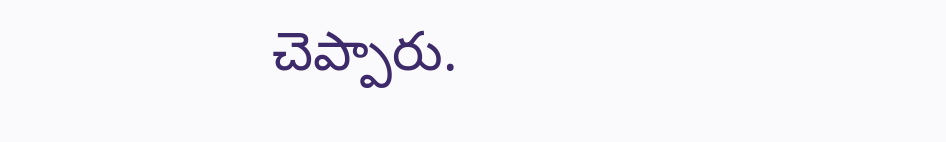చెప్పారు.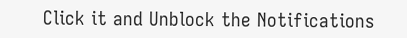Click it and Unblock the Notifications